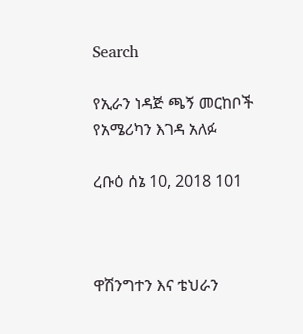Search

የኢራን ነዳጅ ጫኝ መርከቦች የአሜሪካን እገዳ አለፉ

ረቡዕ ሰኔ 10, 2018 101



ዋሽንግተን እና ቴህራን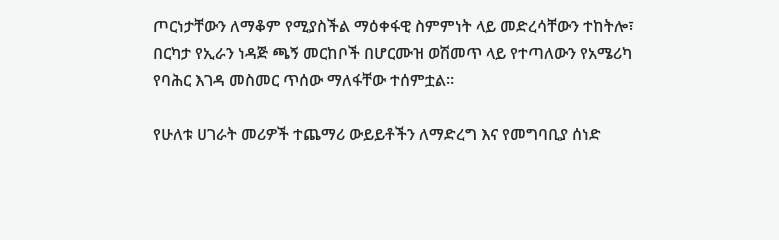ጦርነታቸውን ለማቆም የሚያስችል ማዕቀፋዊ ስምምነት ላይ መድረሳቸውን ተከትሎ፣ በርካታ የኢራን ነዳጅ ጫኝ መርከቦች በሆርሙዝ ወሽመጥ ላይ የተጣለውን የአሜሪካ የባሕር እገዳ መስመር ጥሰው ማለፋቸው ተሰምቷል።

የሁለቱ ሀገራት መሪዎች ተጨማሪ ውይይቶችን ለማድረግ እና የመግባቢያ ሰነድ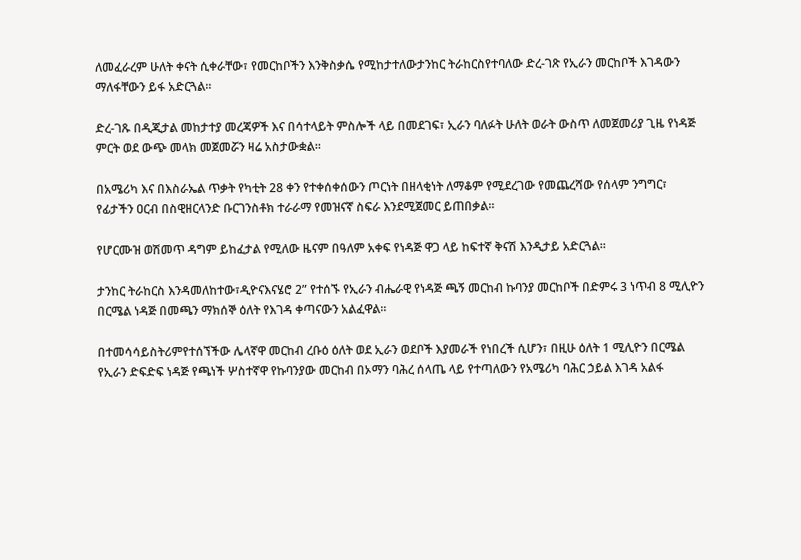ለመፈራረም ሁለት ቀናት ሲቀራቸው፣ የመርከቦችን እንቅስቃሴ የሚከታተለውታንከር ትራከርስየተባለው ድረ-ገጽ የኢራን መርከቦች እገዳውን ማለፋቸውን ይፋ አድርጓል።

ድረ-ገጹ በዲጂታል መከታተያ መረጃዎች እና በሳተላይት ምስሎች ላይ በመደገፍ፣ ኢራን ባለፉት ሁለት ወራት ውስጥ ለመጀመሪያ ጊዜ የነዳጅ ምርት ወደ ውጭ መላክ መጀመሯን ዛሬ አስታውቋል።

በአሜሪካ እና በእስራኤል ጥቃት የካቲት 28 ቀን የተቀሰቀሰውን ጦርነት በዘላቂነት ለማቆም የሚደረገው የመጨረሻው የሰላም ንግግር፣ የፊታችን ዐርብ በስዊዘርላንድ ቡርገንስቶክ ተራራማ የመዝናኛ ስፍራ እንደሚጀመር ይጠበቃል።

የሆርሙዝ ወሽመጥ ዳግም ይከፈታል የሚለው ዜናም በዓለም አቀፍ የነዳጅ ዋጋ ላይ ከፍተኛ ቅናሽ እንዲታይ አድርጓል።

ታንከር ትራከርስ እንዳመለከተው፣ዲዮናእናሄሮ 2” የተሰኙ የኢራን ብሔራዊ የነዳጅ ጫኝ መርከብ ኩባንያ መርከቦች በድምሩ 3 ነጥብ 8 ሚሊዮን በርሜል ነዳጅ በመጫን ማክሰኞ ዕለት የእገዳ ቀጣናውን አልፈዋል።

በተመሳሳይስትሪምየተሰኘችው ሌላኛዋ መርከብ ረቡዕ ዕለት ወደ ኢራን ወደቦች እያመራች የነበረች ሲሆን፣ በዚሁ ዕለት 1 ሚሊዮን በርሜል የኢራን ድፍድፍ ነዳጅ የጫነች ሦስተኛዋ የኩባንያው መርከብ በኦማን ባሕረ ሰላጤ ላይ የተጣለውን የአሜሪካ ባሕር ኃይል እገዳ አልፋ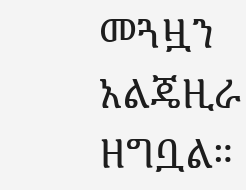መጓዟን አልጄዚራ ዘግቧል።